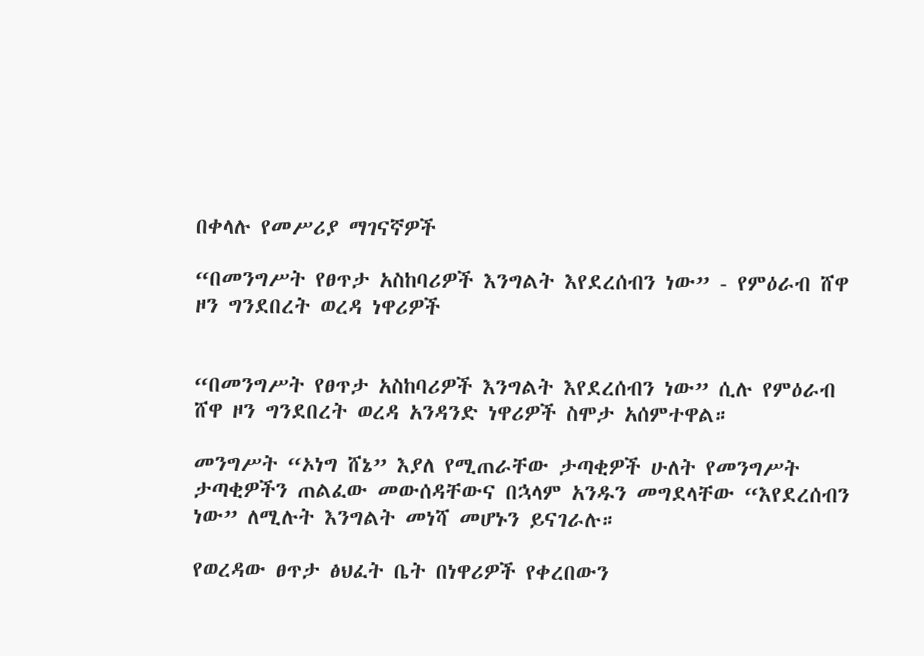በቀላሉ የመሥሪያ ማገናኛዎች

“በመንግሥት የፀጥታ አስከባሪዎች እንግልት እየደረሰብን ነው” - የምዕራብ ሸዋ ዞን ግንደበረት ወረዳ ነዋሪዎች


“በመንግሥት የፀጥታ አስከባሪዎች እንግልት እየደረሰብን ነው” ሲሉ የምዕራብ ሸዋ ዞን ግንደበረት ወረዳ አንዳንድ ነዋሪዎች ስሞታ አሰምተዋል።

መንግሥት “ኦነግ ሸኔ” እያለ የሚጠራቸው ታጣቂዎች ሁለት የመንግሥት ታጣቂዎችን ጠልፈው መውሰዳቸውና በኋላም አንዱን መግደላቸው “እየደረሰብን ነው” ለሚሉት እንግልት መነሻ መሆኑን ይናገራሉ።

የወረዳው ፀጥታ ፅህፈት ቤት በነዋሪዎች የቀረበውን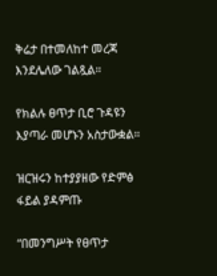ቅሬታ በተመለከተ መረጃ እንደሌለው ገልጿል።

የክልሉ ፀጥታ ቢሮ ጉዳዩን እያጣራ መሆኑን አስታውቋል።

ዝርዝሩን ከተያያዘው የድምፅ ፋይል ያዳምጡ

“በመንግሥት የፀጥታ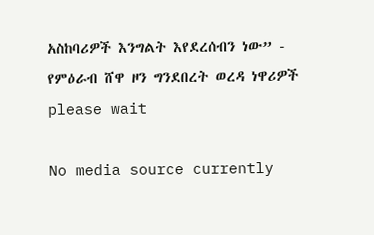አስከባሪዎች እንግልት እየደረሰብን ነው” - የምዕራብ ሸዋ ዞን ግንደበረት ወረዳ ነዋሪዎች
please wait

No media source currently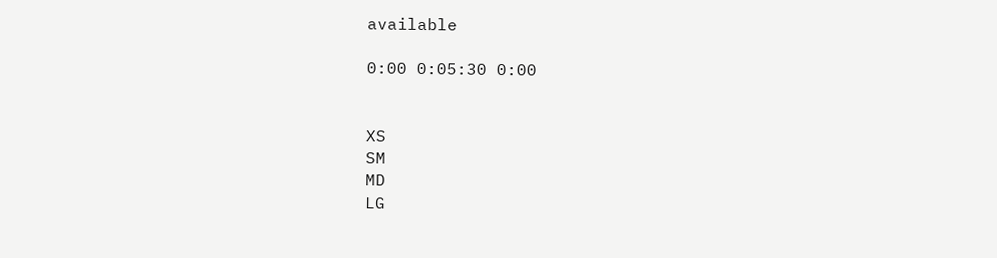available

0:00 0:05:30 0:00


XS
SM
MD
LG